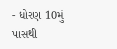- ધોરણ 10મું પાસથી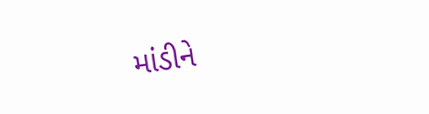માંડીને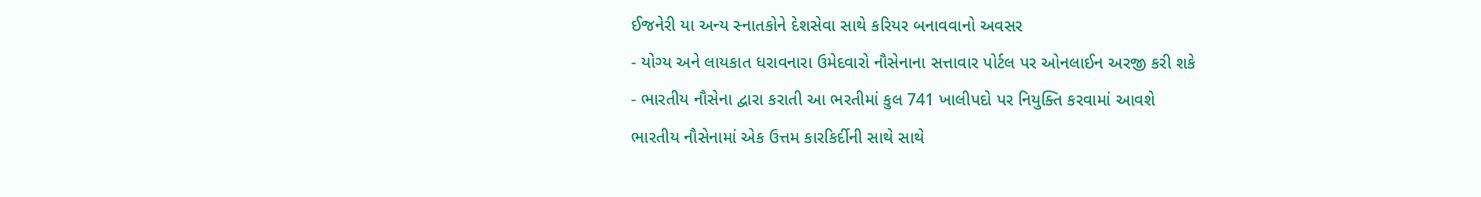ઈજનેરી યા અન્ય સ્નાતકોને દેશસેવા સાથે કરિયર બનાવવાનો અવસર
- યોગ્ય અને લાયકાત ધરાવનારા ઉમેદવારો નૌસેનાના સત્તાવાર પોર્ટલ પર ઓનલાઈન અરજી કરી શકે
- ભારતીય નૌસેના દ્વારા કરાતી આ ભરતીમાં કુલ 741 ખાલીપદો પર નિયુક્તિ કરવામાં આવશે
ભારતીય નૌસેનામાં એક ઉત્તમ કારકિર્દીની સાથે સાથે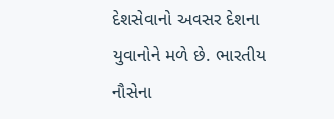દેશસેવાનો અવસર દેશના યુવાનોને મળે છે. ભારતીય નૌસેના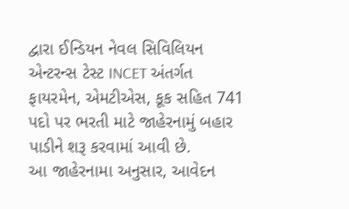દ્વારા ઈન્ડિયન નેવલ સિવિલિયન એન્ટરન્સ ટેસ્ટ INCET અંતર્ગત ફાયરમેન, એમટીએસ, કૂક સહિત 741 પદો પર ભરતી માટે જાહેરનામું બહાર પાડીને શરૂ કરવામાં આવી છે.
આ જાહેરનામા અનુસાર, આવેદન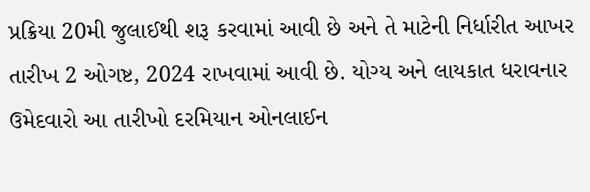પ્રક્રિયા 20મી જુલાઈથી શરૂ કરવામાં આવી છે અને તે માટેની નિર્ધારીત આખર તારીખ 2 ઓગષ્ટ, 2024 રાખવામાં આવી છે. યોગ્ય અને લાયકાત ધરાવનાર ઉમેદવારો આ તારીખો દરમિયાન ઓનલાઈન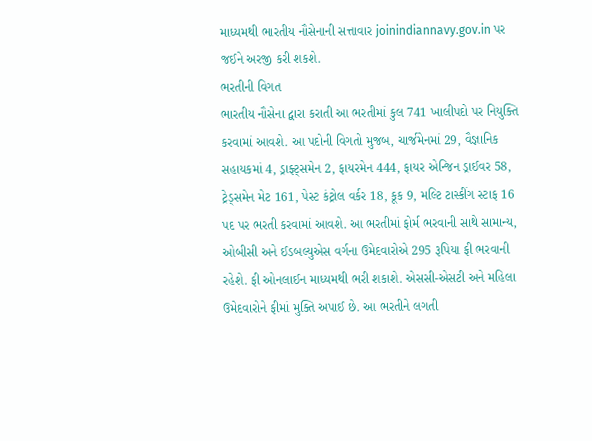માધ્યમથી ભારતીય નૌસેનાની સત્તાવાર joinindiannavy.gov.in પર જઈને અરજી કરી શકશે.
ભરતીની વિગત
ભારતીય નૌસેના દ્વારા કરાતી આ ભરતીમાં કુલ 741 ખાલીપદો પર નિયુક્તિ કરવામાં આવશે. આ પદોની વિગતો મુજબ, ચાર્જમેનમાં 29, વૈજ્ઞાનિક સહાયકમાં 4, ડ્રાફ્ટ્સમેન 2, ફાયરમેન 444, ફાયર એન્જિન ડ્રાઈવર 58, ટ્રેડ્સમેન મેટ 161, પેસ્ટ કંટ્રોલ વર્કર 18, કૂક 9, મલ્ટિ ટાસ્કીંગ સ્ટાફ 16 પદ પર ભરતી કરવામાં આવશે. આ ભરતીમાં ફોર્મ ભરવાની સાથે સામાન્ય, ઓબીસી અને ઈડબલ્યુએસ વર્ગના ઉમેદવારોએ 295 રૂપિયા ફી ભરવાની રહેશે. ફી ઓનલાઈન માધ્યમથી ભરી શકાશે. એસસી-એસટી અને મહિલા ઉમેદવારોને ફીમાં મુક્તિ અપાઈ છે. આ ભરતીને લગતી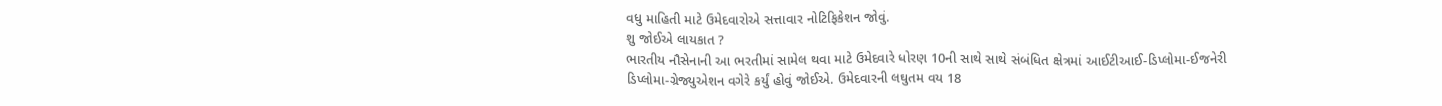વધુ માહિતી માટે ઉમેદવારોએ સત્તાવાર નોટિફિકેશન જોવું.
શુ જોઈએ લાયકાત ?
ભારતીય નૌસેનાની આ ભરતીમાં સામેલ થવા માટે ઉમેદવારે ધોરણ 10ની સાથે સાથે સંબંધિત ક્ષેત્રમાં આઈટીઆઈ-ડિપ્લોમા-ઈજનેરી ડિપ્લોમા-ગ્રેજ્યુએશન વગેરે કર્યું હોવું જોઈએ. ઉમેદવારની લઘુતમ વય 18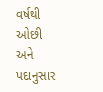વર્ષથી ઓછી અને પદાનુસાર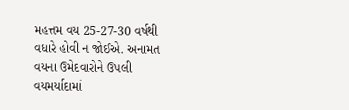મહત્તમ વય 25-27-30 વર્ષથી વધારે હોવી ન જોઈએ. અનામત વયના ઉમેદવારોને ઉપલી વયમર્યાદામાં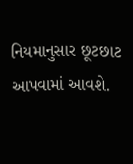નિયમાનુસાર છૂટછાટ આપવામાં આવશે.